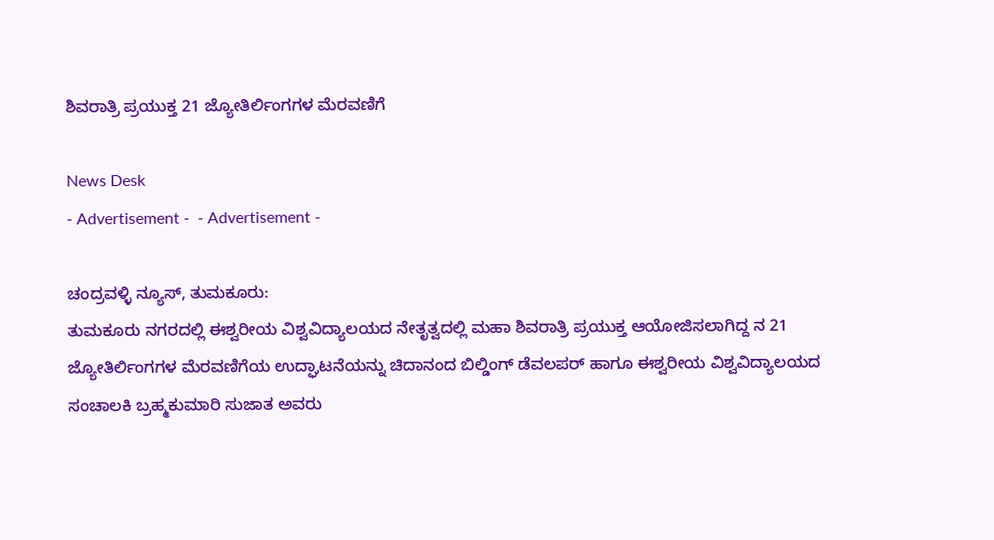ಶಿವರಾತ್ರಿ ಪ್ರಯುಕ್ತ 21 ಜ್ಯೋತಿರ್ಲಿಂಗಗಳ ಮೆರವಣಿಗೆ

News Desk
- Advertisement -  - Advertisement -

ಚಂದ್ರವಳ್ಳಿ ನ್ಯೂಸ್, ತುಮಕೂರು:
ತುಮಕೂರು ನಗರದಲ್ಲಿ ಈಶ್ವರೀಯ ವಿಶ್ವವಿದ್ಯಾಲಯದ ನೇತೃತ್ವದಲ್ಲಿ ಮಹಾ ಶಿವರಾತ್ರಿ ಪ್ರಯುಕ್ತ ಆಯೋಜಿಸಲಾಗಿದ್ದ ನ 21 ಜ್ಯೋತಿರ್ಲಿಂಗಗಳ ಮೆರವಣಿಗೆಯ ಉದ್ಘಾಟನೆಯನ್ನು ಚಿದಾನಂದ ಬಿಲ್ಡಿಂಗ್ ಡೆವಲಪರ್ ಹಾಗೂ ಈಶ್ವರೀಯ ವಿಶ್ವವಿದ್ಯಾಲಯದ ಸಂಚಾಲಕಿ ಬ್ರಹ್ಮಕುಮಾರಿ ಸುಜಾತ ಅವರು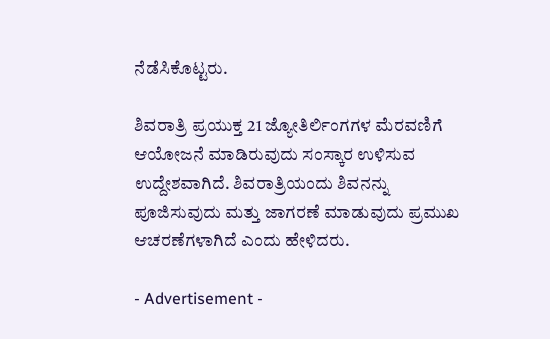ನೆಡೆಸಿಕೊಟ್ಟರು.

ಶಿವರಾತ್ರಿ ಪ್ರಯುಕ್ತ 21 ಜ್ಯೋತಿರ್ಲಿಂಗಗಳ ಮೆರವಣಿಗೆ ಆಯೋಜನೆ ಮಾಡಿರುವುದು ಸಂಸ್ಕಾರ ಉಳಿಸುವ ಉದ್ದೇಶವಾಗಿದೆ. ಶಿವರಾತ್ರಿಯಂದು ಶಿವನನ್ನು ಪೂಜಿಸುವುದು ಮತ್ತು ಜಾಗರಣೆ ಮಾಡುವುದು ಪ್ರಮುಖ ಆಚರಣೆಗಳಾಗಿದೆ ಎಂದು ಹೇಳಿದರು.

- Advertisement -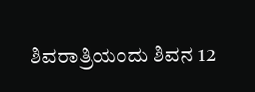ಶಿವರಾತ್ರಿಯಂದು ಶಿವನ 12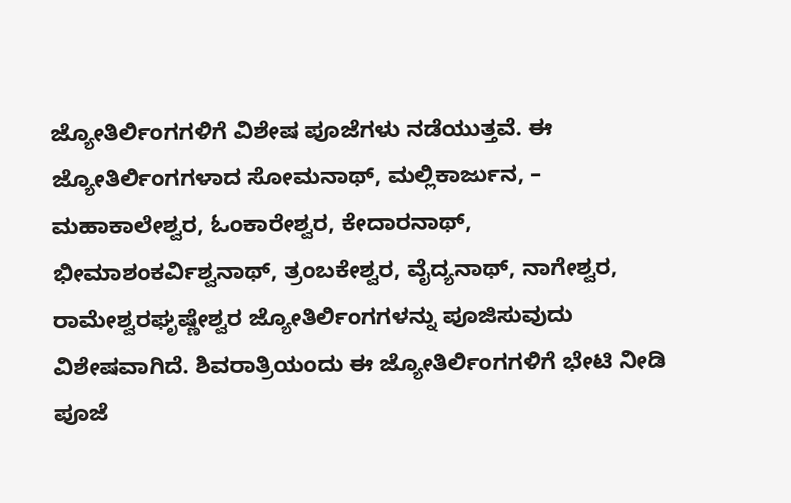ಜ್ಯೋತಿರ್ಲಿಂಗಗಳಿಗೆ ವಿಶೇಷ ಪೂಜೆಗಳು ನಡೆಯುತ್ತವೆ. ಈ ಜ್ಯೋತಿರ್ಲಿಂಗಗಳಾದ ಸೋಮನಾಥ್, ಮಲ್ಲಿಕಾರ್ಜುನ, – ಮಹಾಕಾಲೇಶ್ವರ, ಓಂಕಾರೇಶ್ವರ, ಕೇದಾರನಾಥ್, ಭೀಮಾಶಂಕರ್ವಿಶ್ವನಾಥ್, ತ್ರಂಬಕೇಶ್ವರ, ವೈದ್ಯನಾಥ್, ನಾಗೇಶ್ವರ, ರಾಮೇಶ್ವರಘೃಷ್ಣೇಶ್ವರ ಜ್ಯೋತಿರ್ಲಿಂಗಗಳನ್ನು ಪೂಜಿಸುವುದು ವಿಶೇಷವಾಗಿದೆ. ಶಿವರಾತ್ರಿಯಂದು ಈ ಜ್ಯೋತಿರ್ಲಿಂಗಗಳಿಗೆ ಭೇಟಿ ನೀಡಿ ಪೂಜೆ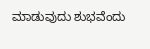ಮಾಡುವುದು ಶುಭವೆಂದು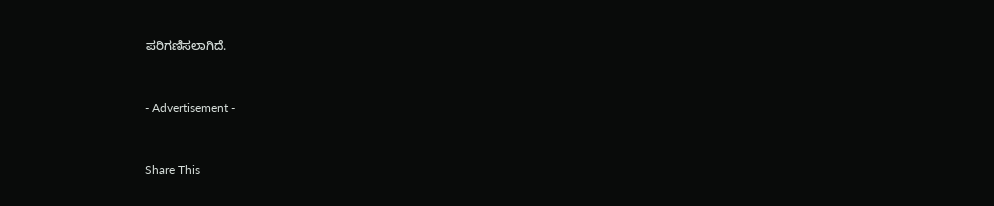ಪರಿಗಣಿಸಲಾಗಿದೆ.



- Advertisement -



Share This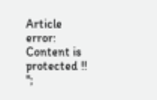Article
error: Content is protected !!
";